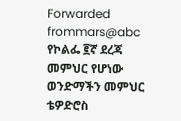Forwarded frommars@abc
የኮልፌ ፪ኛ ደረጃ መምህር የሆነው ወንድማችን መምህር ቴዎድሮስ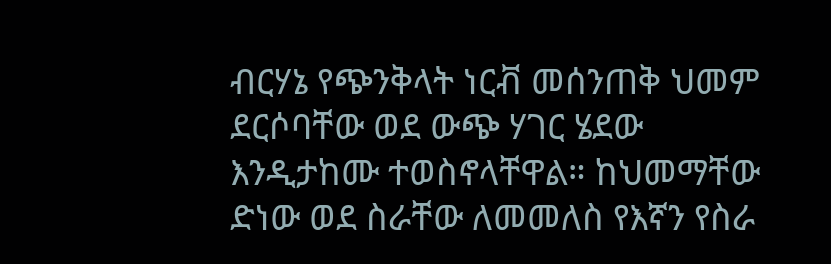ብርሃኔ የጭንቅላት ነርቭ መሰንጠቅ ህመም ደርሶባቸው ወደ ውጭ ሃገር ሄደው እንዲታከሙ ተወስኖላቸዋል። ከህመማቸው ድነው ወደ ስራቸው ለመመለስ የእኛን የስራ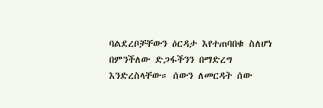ባልደረቦቻቸውን ዕርዳታ እየተጠባበቁ ስለሆነ በምንችለው ድጋፋችንን በማድረግ እንድረስላቸው። ሰውን ለመርዳት ሰው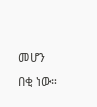መሆን በቂ ነው።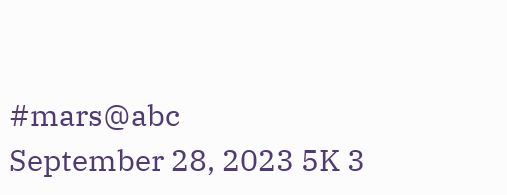#mars@abc
September 28, 2023 5K 3